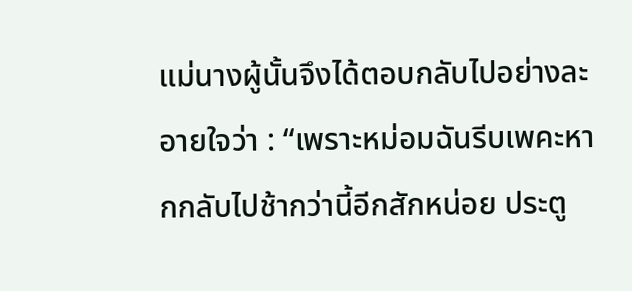แม่นางผู้นั้นจึงได้ตอบกลับไปอย่างละอายใจว่า : “เพราะหม่อมฉันรีบเพคะหากกลับไปช้ากว่านี้อีกสักหน่อย ประตู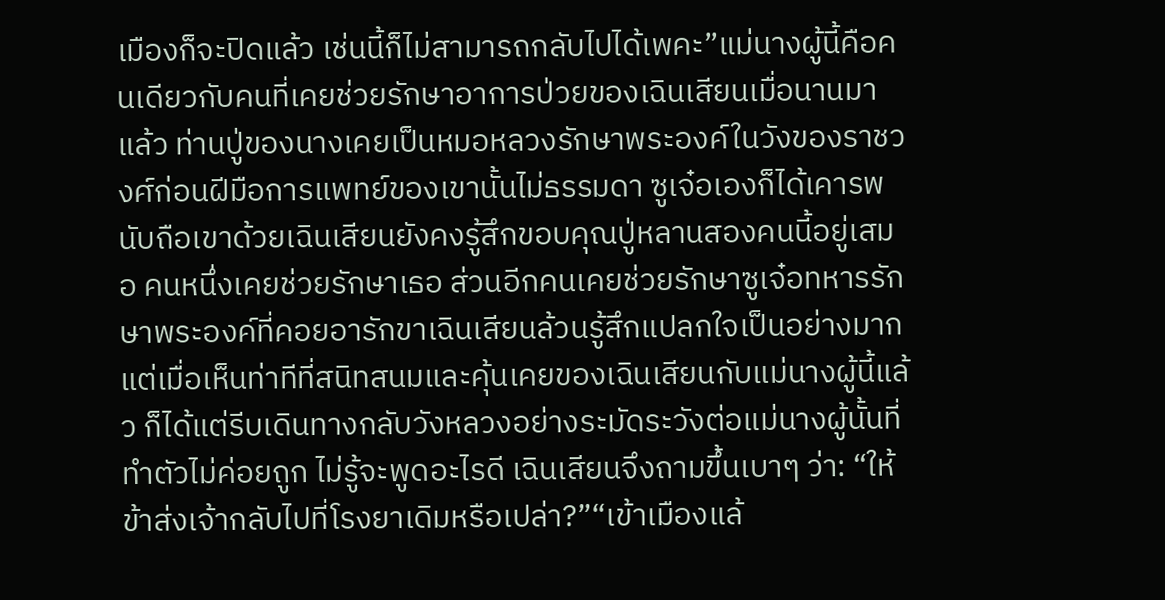เมืองก็จะปิดแล้ว เช่นนี้ก็ไม่สามารถกลับไปได้เพคะ”แม่นางผู้นี้คือคนเดียวกับคนที่เคยช่วยรักษาอาการป่วยของเฉินเสียนเมื่อนานมาแล้ว ท่านปู่ของนางเคยเป็นหมอหลวงรักษาพระองค์ในวังของราชวงศ์ก่อนฝีมือการแพทย์ของเขานั้นไม่ธรรมดา ซูเจ๋อเองก็ได้เคารพนับถือเขาด้วยเฉินเสียนยังคงรู้สึกขอบคุณปู่หลานสองคนนี้อยู่เสมอ คนหนึ่งเคยช่วยรักษาเธอ ส่วนอีกคนเคยช่วยรักษาซูเจ๋อทหารรักษาพระองค์ที่คอยอารักขาเฉินเสียนล้วนรู้สึกแปลกใจเป็นอย่างมากแต่เมื่อเห็นท่าทีที่สนิทสนมและคุ้นเคยของเฉินเสียนกับแม่นางผู้นี้แล้ว ก็ได้แต่รีบเดินทางกลับวังหลวงอย่างระมัดระวังต่อแม่นางผู้นั้นที่ทำตัวไม่ค่อยถูก ไม่รู้จะพูดอะไรดี เฉินเสียนจึงถามขึ้นเบาๆ ว่า: “ให้ข้าส่งเจ้ากลับไปที่โรงยาเดิมหรือเปล่า?”“เข้าเมืองแล้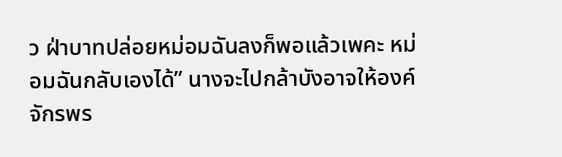ว ฝ่าบาทปล่อยหม่อมฉันลงก็พอแล้วเพคะ หม่อมฉันกลับเองได้” นางจะไปกล้าบังอาจให้องค์จักรพร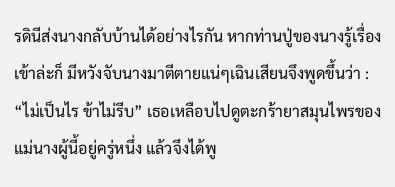รดินีส่งนางกลับบ้านได้อย่างไรกัน หากท่านปู่ของนางรู้เรื่องเข้าล่ะก็ มีหวังจับนางมาตีตายแน่ๆเฉินเสียนจึงพูดขึ้นว่า : “ไม่เป็นไร ข้าไม่รีบ” เธอเหลือบไปดูตะกร้ายาสมุนไพรของแม่นางผู้นี้อยู่ครู่หนึ่ง แล้วจึงได้พู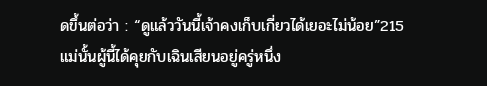ดขึ้นต่อว่า : “ดูแล้ววันนี้เจ้าคงเก็บเกี่ยวได้เยอะไม่น้อย”215
แม่นั้นผู้นี้ได้คุยกับเฉินเสียนอยู่ครู่หนึ่ง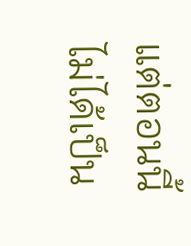แต่ตอนนี้ไม่ได้เป็น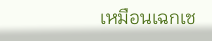เหมือนเฉกเช